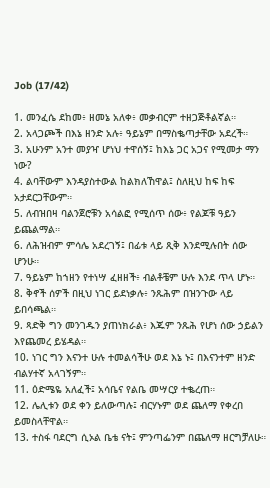Job (17/42)

1. መንፈሴ ደከመ፥ ዘመኔ አለቀ፥ መቃብርም ተዘጋጅቶልኛል።
2. አላጋጮች በእኔ ዘንድ አሉ፥ ዓይኔም በማስቈጣታቸው አደረች።
3. አሁንም አንተ መያዣ ሆነህ ተዋሰኝ፤ ከእኔ ጋር አጋና የሚመታ ማን ነው?
4. ልባቸውም እንዳያስተውል ከልክለኸዋል፤ ስለዚህ ከፍ ከፍ አታደርጋቸውም።
5. ለብዝበዛ ባልንጀሮቹን አሳልፎ የሚሰጥ ሰው፥ የልጆቹ ዓይን ይጨልማል።
6. ለሕዝብም ምሳሌ አደረገኝ፤ በፊቱ ላይ ጺቅ እንደሚሉበት ሰው ሆንሁ።
7. ዓይኔም ከኀዘን የተነሣ ፈዘዘች፥ ብልቶቼም ሁሉ እንደ ጥላ ሆኑ።
8. ቅኖች ሰዎች በዚህ ነገር ይደነቃሉ፥ ንጹሕም በዝንጉው ላይ ይበሳጫል።
9. ጻድቅ ግን መንገዱን ያጠነክራል፥ እጁም ንጹሕ የሆነ ሰው ኃይልን እየጨመረ ይሄዳል።
10. ነገር ግን እናንተ ሁሉ ተመልሳችሁ ወደ እኔ ኑ፤ በእናንተም ዘንድ ብልሃተኛ አላገኝም።
11. ዕድሜዬ አለፈች፤ አሳቤና የልቤ መሣርያ ተቈረጠ።
12. ሌሊቱን ወደ ቀን ይለውጣሉ፤ ብርሃኑም ወደ ጨለማ የቀረበ ይመስላቸዋል።
13. ተስፋ ባደርግ ሲኦል ቤቴ ናት፤ ምንጣፌንም በጨለማ ዘርግቻለሁ።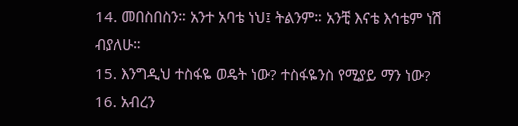14. መበስበስን። አንተ አባቴ ነህ፤ ትልንም። አንቺ እናቴ እኅቴም ነሽ ብያለሁ።
15. እንግዲህ ተስፋዬ ወዴት ነው? ተስፋዬንስ የሚያይ ማን ነው?
16. አብረን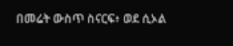በመሬት ውስጥ ስናርፍ፥ ወደ ሲኦል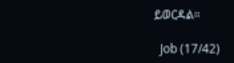ይወርዳል።

  Job (17/42)